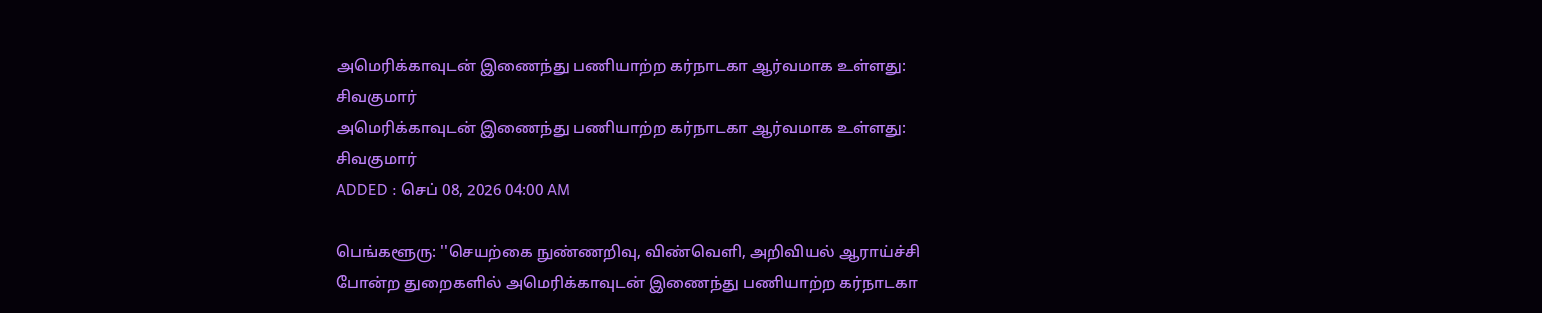அமெரிக்காவுடன் இணைந்து பணியாற்ற கர்நாடகா ஆர்வமாக உள்ளது: சிவகுமார்
அமெரிக்காவுடன் இணைந்து பணியாற்ற கர்நாடகா ஆர்வமாக உள்ளது: சிவகுமார்
ADDED : செப் 08, 2026 04:00 AM

பெங்களூரு: ''செயற்கை நுண்ணறிவு, விண்வெளி, அறிவியல் ஆராய்ச்சி போன்ற துறைகளில் அமெரிக்காவுடன் இணைந்து பணியாற்ற கர்நாடகா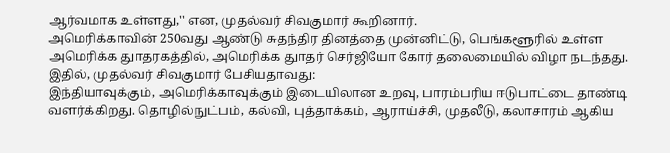ஆர்வமாக உள்ளது,'' என, முதல்வர் சிவகுமார் கூறினார்.
அமெரிக்காவின் 250வது ஆண்டு சுதந்திர தினத்தை முன்னிட்டு, பெங்களூரில் உள்ள அமெரிக்க துாதரகத்தில், அமெரிக்க துாதர் செர்ஜியோ கோர் தலைமையில் விழா நடந்தது. இதில், முதல்வர் சிவகுமார் பேசியதாவது:
இந்தியாவுக்கும், அமெரிக்காவுக்கும் இடையிலான உறவு, பாரம்பரிய ஈடுபாட்டை தாண்டி வளர்க்கிறது. தொழில்நுட்பம், கல்வி, புத்தாக்கம், ஆராய்ச்சி, முதலீடு, கலாசாரம் ஆகிய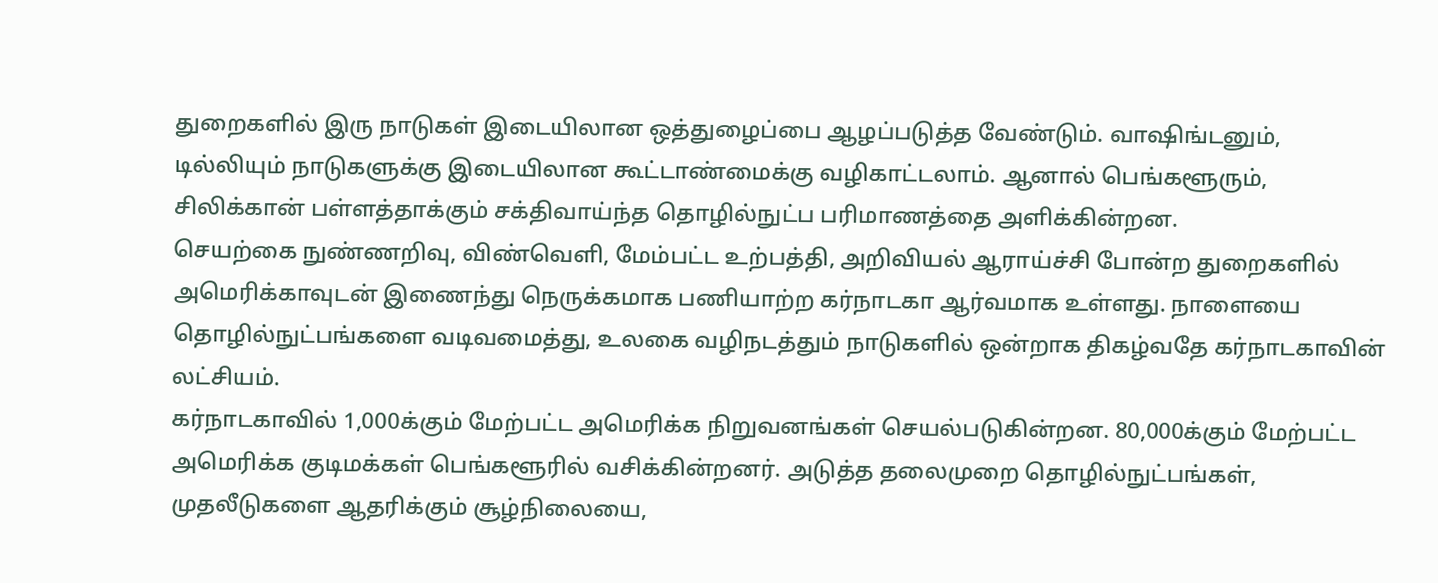துறைகளில் இரு நாடுகள் இடையிலான ஒத்துழைப்பை ஆழப்படுத்த வேண்டும். வாஷிங்டனும், டில்லியும் நாடுகளுக்கு இடையிலான கூட்டாண்மைக்கு வழிகாட்டலாம். ஆனால் பெங்களூரும், சிலிக்கான் பள்ளத்தாக்கும் சக்திவாய்ந்த தொழில்நுட்ப பரிமாணத்தை அளிக்கின்றன.
செயற்கை நுண்ணறிவு, விண்வெளி, மேம்பட்ட உற்பத்தி, அறிவியல் ஆராய்ச்சி போன்ற துறைகளில் அமெரிக்காவுடன் இணைந்து நெருக்கமாக பணியாற்ற கர்நாடகா ஆர்வமாக உள்ளது. நாளையை தொழில்நுட்பங்களை வடிவமைத்து, உலகை வழிநடத்தும் நாடுகளில் ஒன்றாக திகழ்வதே கர்நாடகாவின் லட்சியம்.
கர்நாடகாவில் 1,000க்கும் மேற்பட்ட அமெரிக்க நிறுவனங்கள் செயல்படுகின்றன. 80,000க்கும் மேற்பட்ட அமெரிக்க குடிமக்கள் பெங்களூரில் வசிக்கின்றனர். அடுத்த தலைமுறை தொழில்நுட்பங்கள், முதலீடுகளை ஆதரிக்கும் சூழ்நிலையை,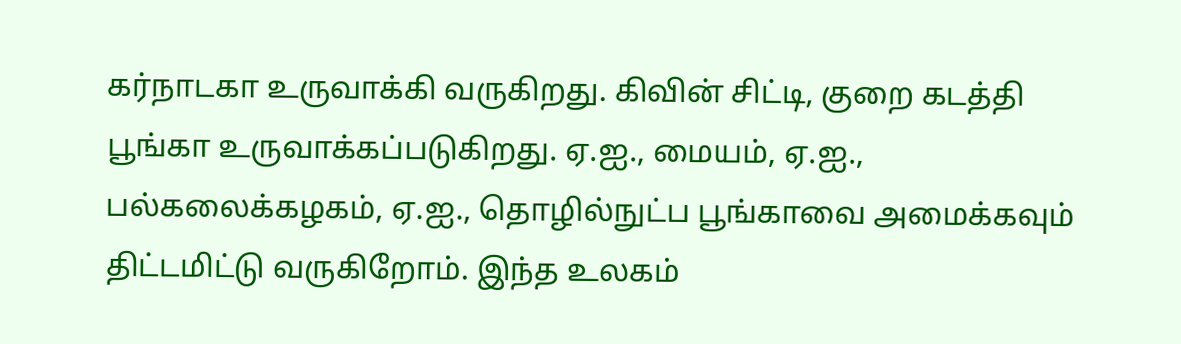கர்நாடகா உருவாக்கி வருகிறது. கிவின் சிட்டி, குறை கடத்தி பூங்கா உருவாக்கப்படுகிறது. ஏ.ஐ., மையம், ஏ.ஐ., பல்கலைக்கழகம், ஏ.ஐ., தொழில்நுட்ப பூங்காவை அமைக்கவும் திட்டமிட்டு வருகிறோம். இந்த உலகம்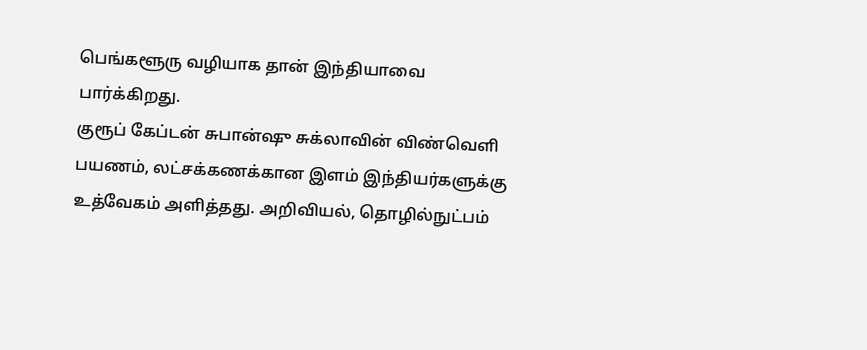பெங்களூரு வழியாக தான் இந்தியாவை பார்க்கிறது.
குரூப் கேப்டன் சுபான்ஷு சுக்லாவின் விண்வெளி பயணம், லட்சக்கணக்கான இளம் இந்தியர்களுக்கு உத்வேகம் அளித்தது. அறிவியல், தொழில்நுட்பம்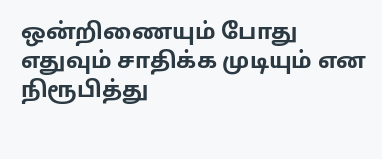ஒன்றிணையும் போது எதுவும் சாதிக்க முடியும் என நிரூபித்து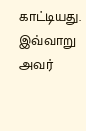காட்டியது.
இவ்வாறு அவர்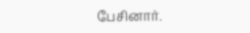பேசினார்.